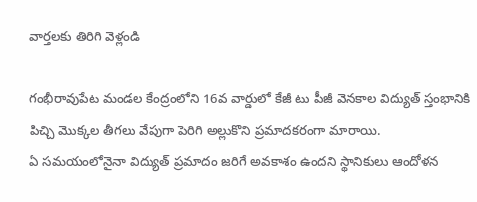వార్తలకు తిరిగి వెళ్లండి

గంభీరావుపేట మండల కేంద్రంలోని 16వ వార్డులో కేజీ టు పీజీ వెనకాల విద్యుత్ స్తంభానికి పిచ్చి మొక్కల తీగలు వేపుగా పెరిగి అల్లుకొని ప్రమాదకరంగా మారాయి.
ఏ సమయంలోనైనా విద్యుత్ ప్రమాదం జరిగే అవకాశం ఉందని స్థానికులు ఆందోళన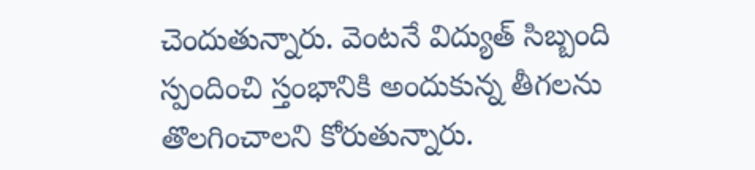చెందుతున్నారు. వెంటనే విద్యుత్ సిబ్బంది స్పందించి స్తంభానికి అందుకున్న తీగలను తొలగించాలని కోరుతున్నారు.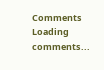Comments
Loading comments...